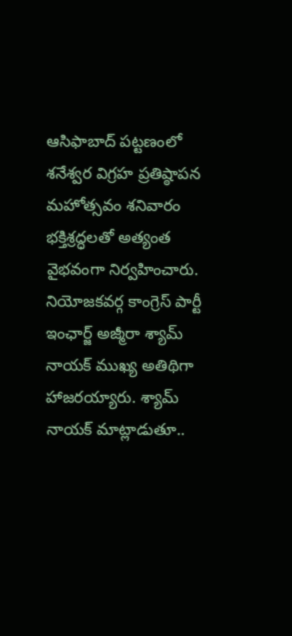ఆసిఫాబాద్ పట్టణంలో శనేశ్వర విగ్రహ ప్రతిష్ఠాపన మహోత్సవం శనివారం భక్తిశ్రద్ధలతో అత్యంత వైభవంగా నిర్వహించారు. నియోజకవర్గ కాంగ్రెస్ పార్టీ ఇంఛార్జ్ అజ్మీరా శ్యామ్ నాయక్ ముఖ్య అతిథిగా హాజరయ్యారు. శ్యామ్ నాయక్ మాట్లాడుతూ..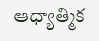ఆధ్యాత్మిక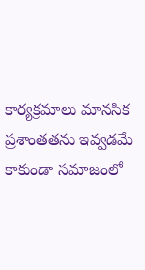కార్యక్రమాలు మానసిక ప్రశాంతతను ఇవ్వడమే కాకుండా సమాజంలో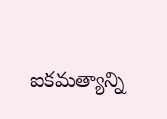ఐకమత్యాన్ని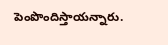పెంపొందిస్తాయన్నారు.